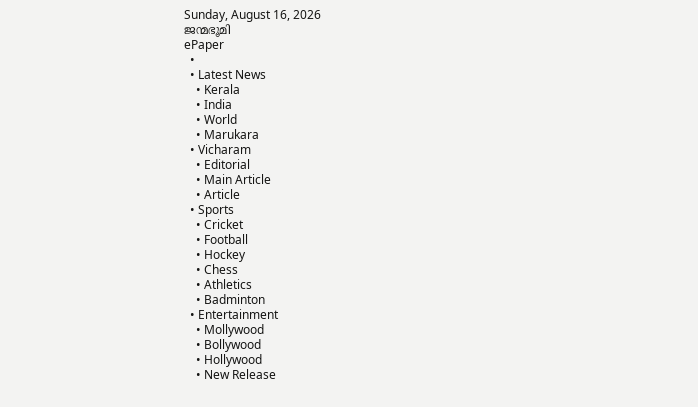Sunday, August 16, 2026
ജന്മഭൂമി
ePaper
  •
  • Latest News
    • Kerala
    • India
    • World
    • Marukara
  • Vicharam
    • Editorial
    • Main Article
    • Article
  • Sports
    • Cricket
    • Football
    • Hockey
    • Chess
    • Athletics
    • Badminton
  • Entertainment
    • Mollywood
    • Bollywood
    • Hollywood
    • New Release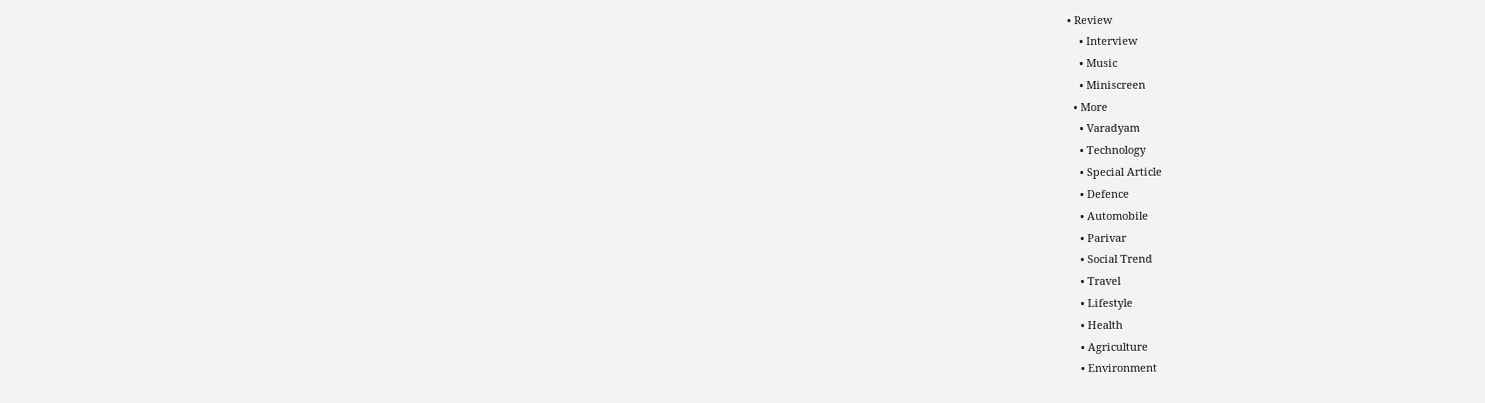• Review
    • Interview
    • Music
    • Miniscreen
  • More
    • Varadyam
    • Technology
    • Special Article
    • Defence
    • Automobile
    • Parivar
    • Social Trend
    • Travel
    • Lifestyle
    • Health
    • Agriculture
    • Environment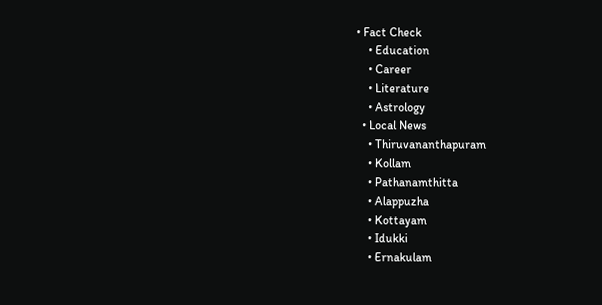• Fact Check
    • Education
    • Career
    • Literature
    • Astrology
  • Local News
    • Thiruvananthapuram
    • Kollam
    • Pathanamthitta
    • Alappuzha
    • Kottayam
    • Idukki
    • Ernakulam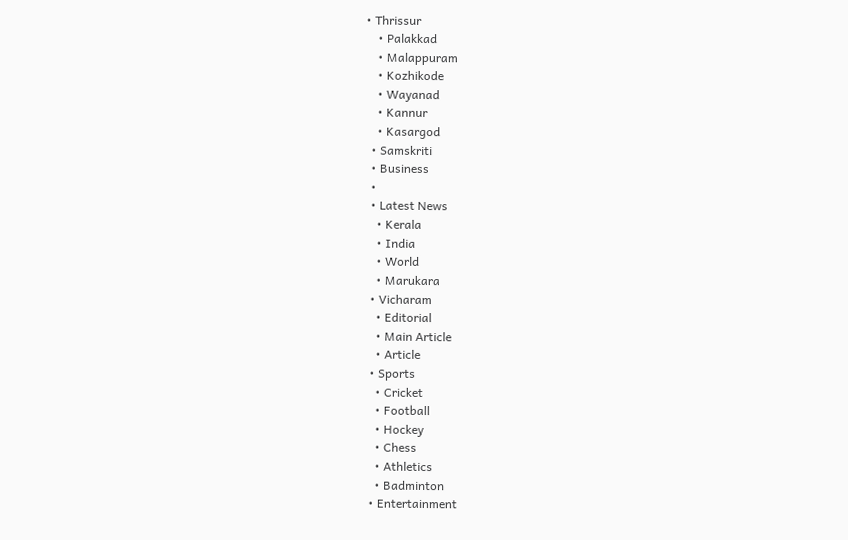• Thrissur
    • Palakkad
    • Malappuram
    • Kozhikode
    • Wayanad
    • Kannur
    • Kasargod
  • Samskriti
  • Business
  •
  • Latest News
    • Kerala
    • India
    • World
    • Marukara
  • Vicharam
    • Editorial
    • Main Article
    • Article
  • Sports
    • Cricket
    • Football
    • Hockey
    • Chess
    • Athletics
    • Badminton
  • Entertainment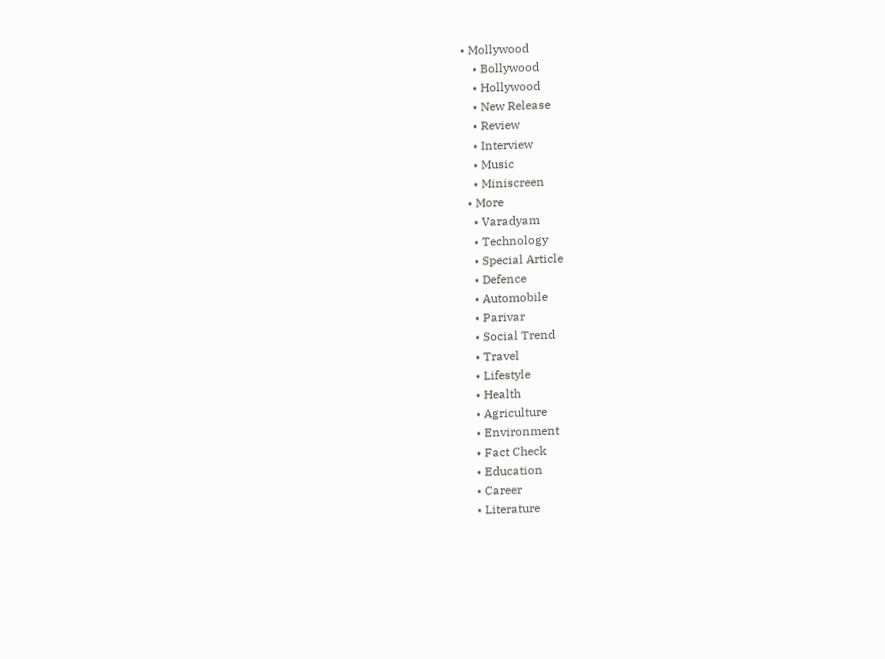• Mollywood
    • Bollywood
    • Hollywood
    • New Release
    • Review
    • Interview
    • Music
    • Miniscreen
  • More
    • Varadyam
    • Technology
    • Special Article
    • Defence
    • Automobile
    • Parivar
    • Social Trend
    • Travel
    • Lifestyle
    • Health
    • Agriculture
    • Environment
    • Fact Check
    • Education
    • Career
    • Literature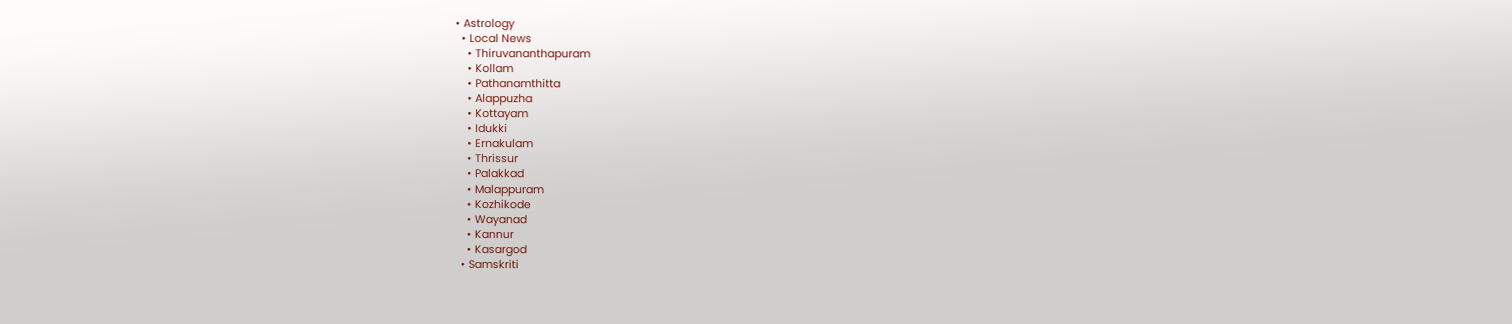• Astrology
  • Local News
    • Thiruvananthapuram
    • Kollam
    • Pathanamthitta
    • Alappuzha
    • Kottayam
    • Idukki
    • Ernakulam
    • Thrissur
    • Palakkad
    • Malappuram
    • Kozhikode
    • Wayanad
    • Kannur
    • Kasargod
  • Samskriti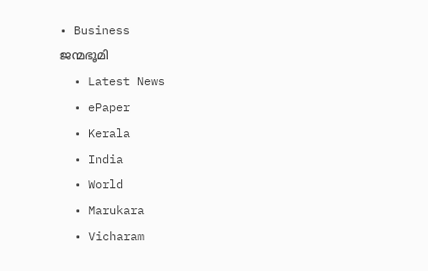• Business
ജന്മഭൂമി
  • Latest News
  • ePaper
  • Kerala
  • India
  • World
  • Marukara
  • Vicharam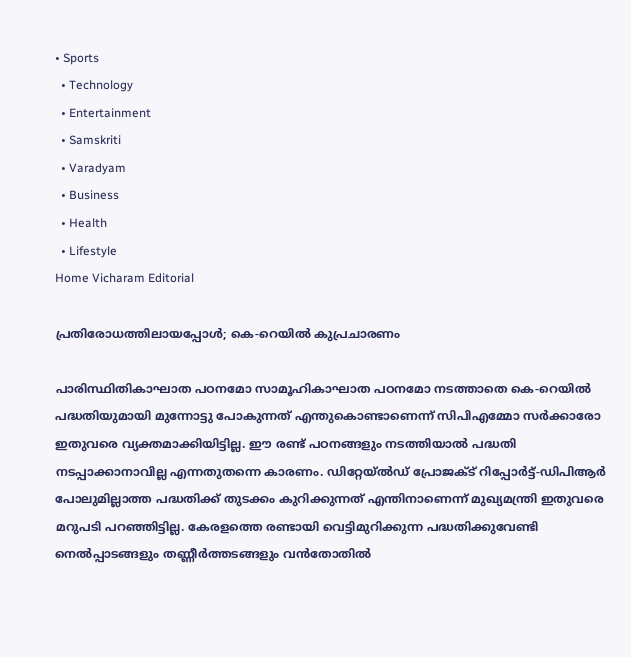• Sports
  • Technology
  • Entertainment
  • Samskriti
  • Varadyam
  • Business
  • Health
  • Lifestyle
Home Vicharam Editorial

പ്രതിരോധത്തിലായപ്പോള്‍; കെ-റെയില്‍ കുപ്രചാരണം

പാരിസ്ഥിതികാഘാത പഠനമോ സാമൂഹികാഘാത പഠനമോ നടത്താതെ കെ-റെയില്‍ പദ്ധതിയുമായി മുന്നോട്ടു പോകുന്നത് എന്തുകൊണ്ടാണെന്ന് സിപിഎമ്മോ സര്‍ക്കാരോ ഇതുവരെ വ്യക്തമാക്കിയിട്ടില്ല. ഈ രണ്ട് പഠനങ്ങളും നടത്തിയാല്‍ പദ്ധതി നടപ്പാക്കാനാവില്ല എന്നതുതന്നെ കാരണം. ഡിറ്റേയ്ല്‍ഡ് പ്രോജക്ട് റിപ്പോര്‍ട്ട്-ഡിപിആര്‍ പോലുമില്ലാത്ത പദ്ധതിക്ക് തുടക്കം കുറിക്കുന്നത് എന്തിനാണെന്ന് മുഖ്യമന്ത്രി ഇതുവരെ മറുപടി പറഞ്ഞിട്ടില്ല. കേരളത്തെ രണ്ടായി വെട്ടിമുറിക്കുന്ന പദ്ധതിക്കുവേണ്ടി നെല്‍പ്പാടങ്ങളും തണ്ണീര്‍ത്തടങ്ങളും വന്‍തോതില്‍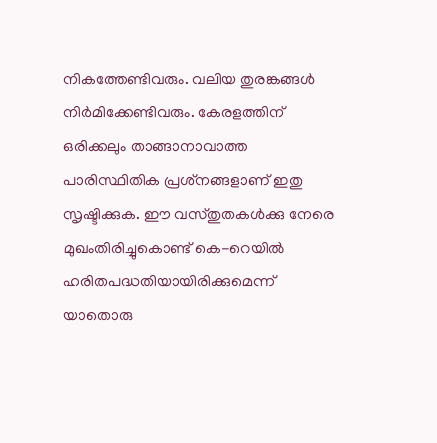നികത്തേണ്ടിവരും. വലിയ തുരങ്കങ്ങള്‍ നിര്‍മിക്കേണ്ടിവരും. കേരളത്തിന് ഒരിക്കലും താങ്ങാനാവാത്ത പാരിസ്ഥിതിക പ്രശ്‌നങ്ങളാണ് ഇതു സൃഷ്ടിക്കുക. ഈ വസ്തുതകള്‍ക്കു നേരെ മുഖംതിരിച്ചുകൊണ്ട് കെ-റെയില്‍ ഹരിതപദ്ധതിയായിരിക്കുമെന്ന് യാതൊരു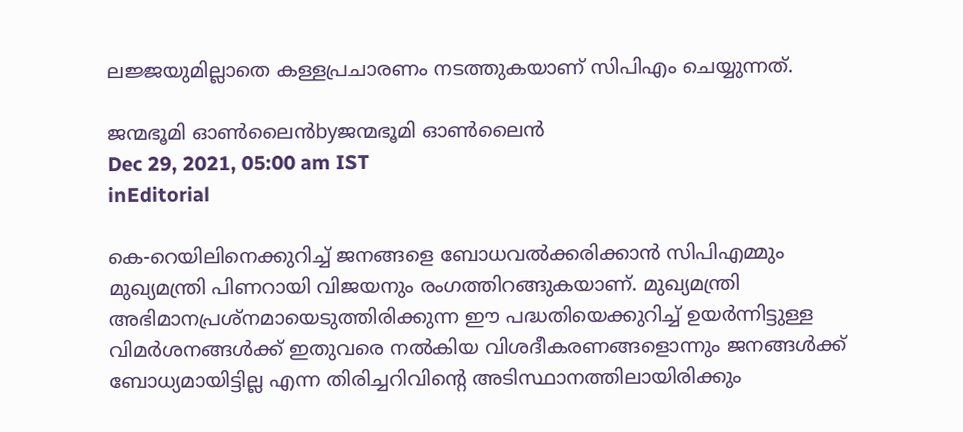ലജ്ജയുമില്ലാതെ കള്ളപ്രചാരണം നടത്തുകയാണ് സിപിഎം ചെയ്യുന്നത്.

ജന്മഭൂമി ഓണ്‍ലൈന്‍byജന്മഭൂമി ഓണ്‍ലൈന്‍
Dec 29, 2021, 05:00 am IST
inEditorial

കെ-റെയിലിനെക്കുറിച്ച് ജനങ്ങളെ ബോധവല്‍ക്കരിക്കാന്‍ സിപിഎമ്മും മുഖ്യമന്ത്രി പിണറായി വിജയനും രംഗത്തിറങ്ങുകയാണ്. മുഖ്യമന്ത്രി അഭിമാനപ്രശ്‌നമായെടുത്തിരിക്കുന്ന ഈ പദ്ധതിയെക്കുറിച്ച് ഉയര്‍ന്നിട്ടുള്ള വിമര്‍ശനങ്ങള്‍ക്ക് ഇതുവരെ നല്‍കിയ വിശദീകരണങ്ങളൊന്നും ജനങ്ങള്‍ക്ക് ബോധ്യമായിട്ടില്ല എന്ന തിരിച്ചറിവിന്റെ അടിസ്ഥാനത്തിലായിരിക്കും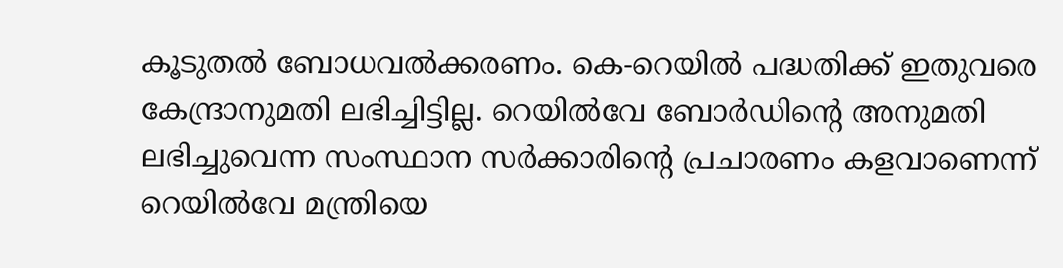കൂടുതല്‍ ബോധവല്‍ക്കരണം. കെ-റെയില്‍ പദ്ധതിക്ക് ഇതുവരെ കേന്ദ്രാനുമതി ലഭിച്ചിട്ടില്ല. റെയില്‍വേ ബോര്‍ഡിന്റെ അനുമതി ലഭിച്ചുവെന്ന സംസ്ഥാന സര്‍ക്കാരിന്റെ പ്രചാരണം കളവാണെന്ന് റെയില്‍വേ മന്ത്രിയെ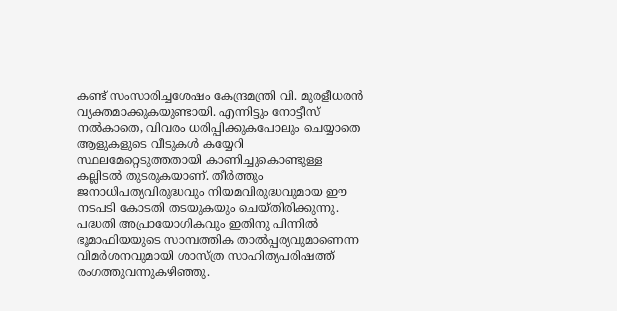കണ്ട് സംസാരിച്ചശേഷം കേന്ദ്രമന്ത്രി വി. മുരളീധരന്‍ വ്യക്തമാക്കുകയുണ്ടായി. എന്നിട്ടും നോട്ടീസ് നല്‍കാതെ, വിവരം ധരിപ്പിക്കുകപോലും ചെയ്യാതെ ആളുകളുടെ വീടുകള്‍ കയ്യേറി സ്ഥലമേറ്റെടുത്തതായി കാണിച്ചുകൊണ്ടുള്ള കല്ലിടല്‍ തുടരുകയാണ്. തീര്‍ത്തും ജനാധിപത്യവിരുദ്ധവും നിയമവിരുദ്ധവുമായ ഈ നടപടി കോടതി തടയുകയും ചെയ്തിരിക്കുന്നു. പദ്ധതി അപ്രായോഗികവും ഇതിനു പിന്നില്‍ ഭൂമാഫിയയുടെ സാമ്പത്തിക താല്‍പ്പര്യവുമാണെന്ന വിമര്‍ശനവുമായി ശാസ്ത്ര സാഹിത്യപരിഷത്ത് രംഗത്തുവന്നുകഴിഞ്ഞു.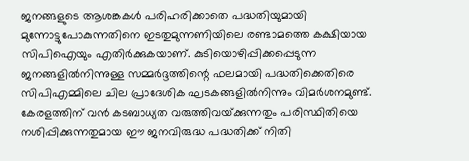ജനങ്ങളുടെ ആശങ്കകള്‍ പരിഹരിക്കാതെ പദ്ധതിയുമായി മുന്നോട്ടുപോകുന്നതിനെ ഇടതുമുന്നണിയിലെ രണ്ടാമത്തെ കക്ഷിയായ സിപിഐയും എതിര്‍ക്കുകയാണ്. കുടിയൊഴിപ്പിക്കപ്പെടുന്ന ജനങ്ങളില്‍നിന്നുള്ള സമ്മര്‍ദ്ദത്തിന്റെ ഫലമായി പദ്ധതിക്കെതിരെ സിപിഎമ്മിലെ ചില പ്രാദേശിക ഘടകങ്ങളില്‍നിന്നും വിമര്‍ശനമുണ്ട്. കേരളത്തിന് വന്‍ കടബാധ്യത വരുത്തിവയ്‌ക്കുന്നതും പരിസ്ഥിതിയെ നശിപ്പിക്കുന്നതുമായ ഈ ജനവിരുദ്ധ പദ്ധതിക്ക് നിതി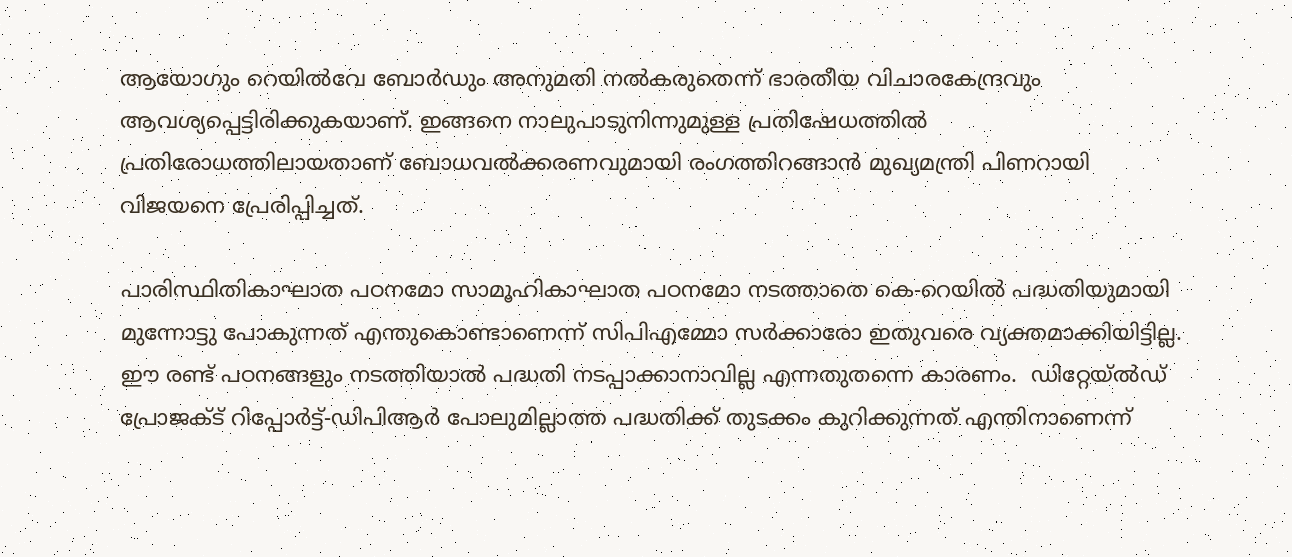ആയോഗും റെയില്‍വേ ബോര്‍ഡും അനുമതി നല്‍കരുതെന്ന് ഭാരതീയ വിചാരകേന്ദ്രവും ആവശ്യപ്പെട്ടിരിക്കുകയാണ്. ഇങ്ങനെ നാലുപാടുനിന്നുമുള്ള പ്രതിഷേധത്തില്‍ പ്രതിരോധത്തിലായതാണ് ബോധവല്‍ക്കരണവുമായി രംഗത്തിറങ്ങാന്‍ മുഖ്യമന്ത്രി പിണറായി വിജയനെ പ്രേരിപ്പിച്ചത്.

പാരിസ്ഥിതികാഘാത പഠനമോ സാമൂഹികാഘാത പഠനമോ നടത്താതെ കെ-റെയില്‍ പദ്ധതിയുമായി മുന്നോട്ടു പോകുന്നത് എന്തുകൊണ്ടാണെന്ന് സിപിഎമ്മോ സര്‍ക്കാരോ ഇതുവരെ വ്യക്തമാക്കിയിട്ടില്ല. ഈ രണ്ട് പഠനങ്ങളും നടത്തിയാല്‍ പദ്ധതി നടപ്പാക്കാനാവില്ല എന്നതുതന്നെ കാരണം.  ഡിറ്റേയ്ല്‍ഡ് പ്രോജക്ട് റിപ്പോര്‍ട്ട്-ഡിപിആര്‍ പോലുമില്ലാത്ത പദ്ധതിക്ക് തുടക്കം കുറിക്കുന്നത് എന്തിനാണെന്ന്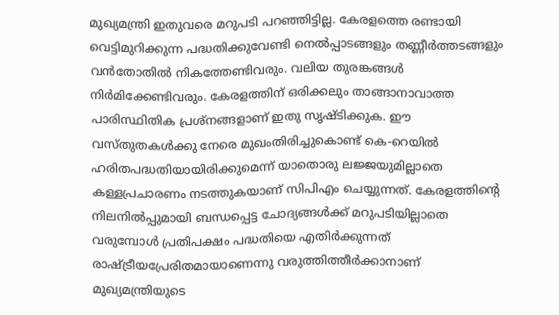മുഖ്യമന്ത്രി ഇതുവരെ മറുപടി പറഞ്ഞിട്ടില്ല. കേരളത്തെ രണ്ടായി വെട്ടിമുറിക്കുന്ന പദ്ധതിക്കുവേണ്ടി നെല്‍പ്പാടങ്ങളും തണ്ണീര്‍ത്തടങ്ങളും വന്‍തോതില്‍ നികത്തേണ്ടിവരും. വലിയ തുരങ്കങ്ങള്‍ നിര്‍മിക്കേണ്ടിവരും. കേരളത്തിന് ഒരിക്കലും താങ്ങാനാവാത്ത പാരിസ്ഥിതിക പ്രശ്‌നങ്ങളാണ് ഇതു സൃഷ്ടിക്കുക. ഈ വസ്തുതകള്‍ക്കു നേരെ മുഖംതിരിച്ചുകൊണ്ട് കെ-റെയില്‍ ഹരിതപദ്ധതിയായിരിക്കുമെന്ന് യാതൊരു ലജ്ജയുമില്ലാതെ കള്ളപ്രചാരണം നടത്തുകയാണ് സിപിഎം ചെയ്യുന്നത്. കേരളത്തിന്റെ നിലനില്‍പ്പുമായി ബന്ധപ്പെട്ട ചോദ്യങ്ങള്‍ക്ക് മറുപടിയില്ലാതെ വരുമ്പോള്‍ പ്രതിപക്ഷം പദ്ധതിയെ എതിര്‍ക്കുന്നത് രാഷ്‌ട്രീയപ്രേരിതമായാണെന്നു വരുത്തിത്തീര്‍ക്കാനാണ് മുഖ്യമന്ത്രിയുടെ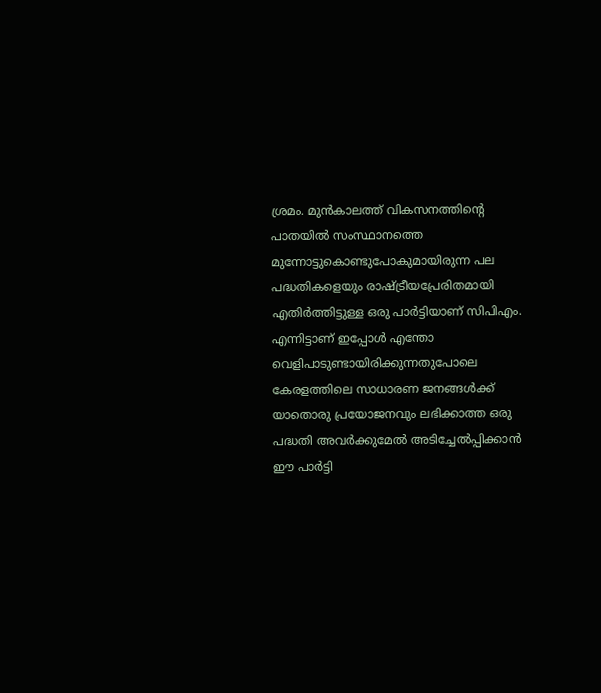ശ്രമം. മുന്‍കാലത്ത് വികസനത്തിന്റെ പാതയില്‍ സംസ്ഥാനത്തെ മുന്നോട്ടുകൊണ്ടുപോകുമായിരുന്ന പല പദ്ധതികളെയും രാഷ്‌ട്രീയപ്രേരിതമായി എതിര്‍ത്തിട്ടുള്ള ഒരു പാര്‍ട്ടിയാണ് സിപിഎം. എന്നിട്ടാണ് ഇപ്പോള്‍ എന്തോ വെളിപാടുണ്ടായിരിക്കുന്നതുപോലെ കേരളത്തിലെ സാധാരണ ജനങ്ങള്‍ക്ക് യാതൊരു പ്രയോജനവും ലഭിക്കാത്ത ഒരു പദ്ധതി അവര്‍ക്കുമേല്‍ അടിച്ചേല്‍പ്പിക്കാന്‍ ഈ പാര്‍ട്ടി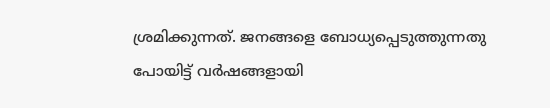ശ്രമിക്കുന്നത്. ജനങ്ങളെ ബോധ്യപ്പെടുത്തുന്നതു പോയിട്ട് വര്‍ഷങ്ങളായി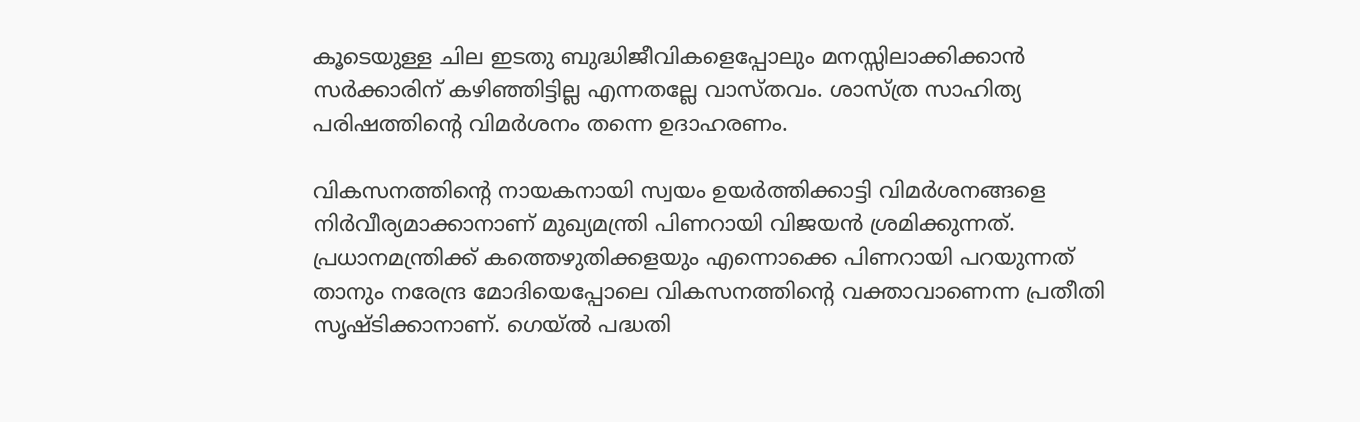കൂടെയുള്ള ചില ഇടതു ബുദ്ധിജീവികളെപ്പോലും മനസ്സിലാക്കിക്കാന്‍ സര്‍ക്കാരിന് കഴിഞ്ഞിട്ടില്ല എന്നതല്ലേ വാസ്തവം. ശാസ്ത്ര സാഹിത്യ പരിഷത്തിന്റെ വിമര്‍ശനം തന്നെ ഉദാഹരണം.

വികസനത്തിന്റെ നായകനായി സ്വയം ഉയര്‍ത്തിക്കാട്ടി വിമര്‍ശനങ്ങളെ നിര്‍വീര്യമാക്കാനാണ് മുഖ്യമന്ത്രി പിണറായി വിജയന്‍ ശ്രമിക്കുന്നത്. പ്രധാനമന്ത്രിക്ക് കത്തെഴുതിക്കളയും എന്നൊക്കെ പിണറായി പറയുന്നത് താനും നരേന്ദ്ര മോദിയെപ്പോലെ വികസനത്തിന്റെ വക്താവാണെന്ന പ്രതീതി സൃഷ്ടിക്കാനാണ്. ഗെയ്ല്‍ പദ്ധതി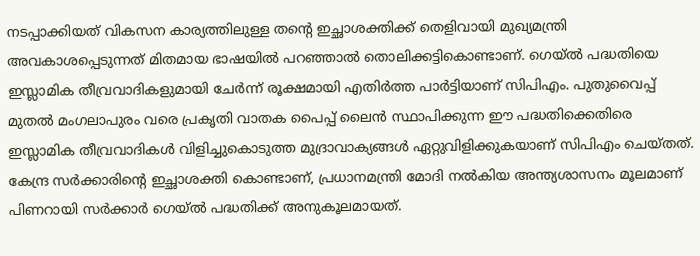നടപ്പാക്കിയത് വികസന കാര്യത്തിലുള്ള തന്റെ ഇച്ഛാശക്തിക്ക് തെളിവായി മുഖ്യമന്ത്രി അവകാശപ്പെടുന്നത് മിതമായ ഭാഷയില്‍ പറഞ്ഞാല്‍ തൊലിക്കട്ടികൊണ്ടാണ്. ഗെയ്ല്‍ പദ്ധതിയെ ഇസ്ലാമിക തീവ്രവാദികളുമായി ചേര്‍ന്ന് രൂക്ഷമായി എതിര്‍ത്ത പാര്‍ട്ടിയാണ് സിപിഎം. പുതുവൈപ്പ് മുതല്‍ മംഗലാപുരം വരെ പ്രകൃതി വാതക പൈപ്പ് ലൈന്‍ സ്ഥാപിക്കുന്ന ഈ പദ്ധതിക്കെതിരെ ഇസ്ലാമിക തീവ്രവാദികള്‍ വിളിച്ചുകൊടുത്ത മുദ്രാവാക്യങ്ങള്‍ ഏറ്റുവിളിക്കുകയാണ് സിപിഎം ചെയ്തത്. കേന്ദ്ര സര്‍ക്കാരിന്റെ ഇച്ഛാശക്തി കൊണ്ടാണ്, പ്രധാനമന്ത്രി മോദി നല്‍കിയ അന്ത്യശാസനം മൂലമാണ് പിണറായി സര്‍ക്കാര്‍ ഗെയ്ല്‍ പദ്ധതിക്ക് അനുകൂലമായത്.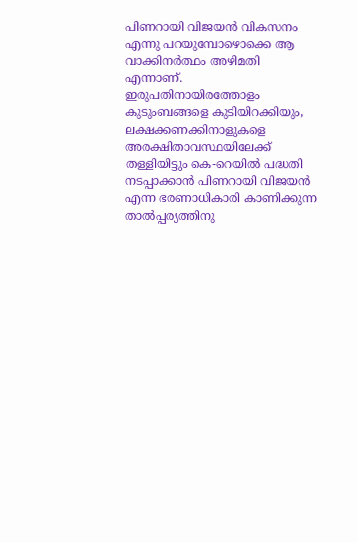പിണറായി വിജയന്‍ വികസനം എന്നു പറയുമ്പോഴൊക്കെ ആ വാക്കിനര്‍ത്ഥം അഴിമതി എന്നാണ്. ഇരുപതിനായിരത്തോളം കുടുംബങ്ങളെ കുടിയിറക്കിയും, ലക്ഷക്കണക്കിനാളുകളെ അരക്ഷിതാവസ്ഥയിലേക്ക് തള്ളിയിട്ടും കെ-റെയില്‍ പദ്ധതി നടപ്പാക്കാന്‍ പിണറായി വിജയന്‍ എന്ന ഭരണാധികാരി കാണിക്കുന്ന താല്‍പ്പര്യത്തിനു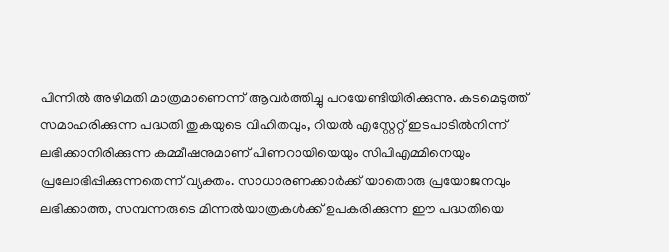പിന്നില്‍ അഴിമതി മാത്രമാണെന്ന് ആവര്‍ത്തിച്ചു പറയേണ്ടിയിരിക്കുന്നു. കടമെടുത്ത്  സമാഹരിക്കുന്ന പദ്ധതി തുകയുടെ വിഹിതവും, റിയല്‍ എസ്റ്റേറ്റ് ഇടപാടില്‍നിന്ന് ലഭിക്കാനിരിക്കുന്ന കമ്മീഷനുമാണ് പിണറായിയെയും സിപിഎമ്മിനെയും പ്രലോഭിപ്പിക്കുന്നതെന്ന് വ്യക്തം. സാധാരണക്കാര്‍ക്ക് യാതൊരു പ്രയോജനവും ലഭിക്കാത്ത, സമ്പന്നരുടെ മിന്നല്‍യാത്രകള്‍ക്ക് ഉപകരിക്കുന്ന ഈ പദ്ധതിയെ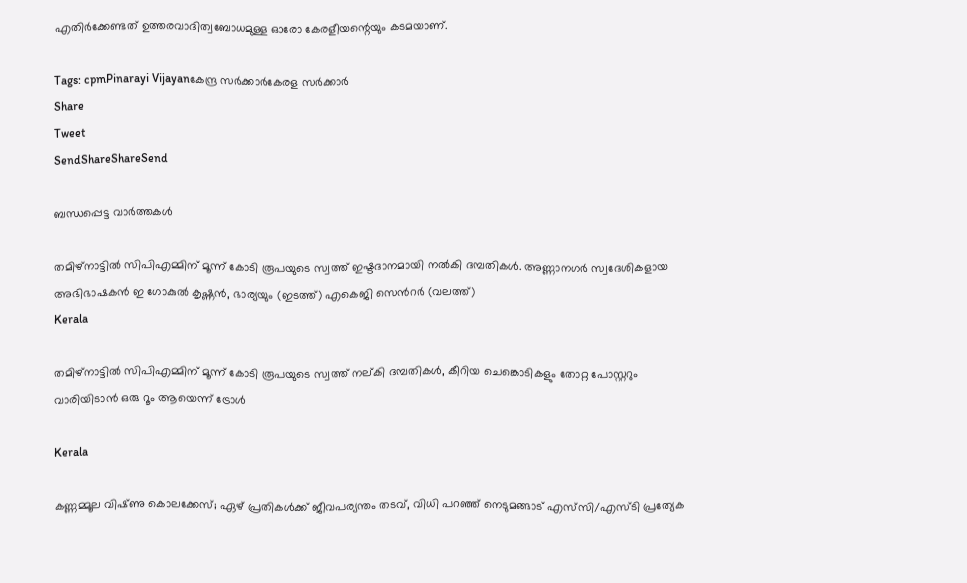എതിര്‍ക്കേണ്ടത് ഉത്തരവാദിത്വബോധമുള്ള ഓരോ കേരളീയന്റെയും കടമയാണ്.

Tags: cpmPinarayi Vijayanകേന്ദ്ര സര്‍ക്കാര്‍കേരള സര്‍ക്കാര്‍
Share
Tweet
SendShareShareSend

ബന്ധപ്പെട്ട വാര്‍ത്തകള്‍

തമിഴ്നാട്ടില്‍ സിപിഎമ്മിന് മൂന്ന് കോടി രൂപയുടെ സ്വത്ത് ഇഷ്ടദാനമായി നല്‍കി ദമ്പതികള്‍. അണ്ണാനഗര്‍ സ്വദേശികളായ അഭിഭാഷകന്‍ ഇ ഗോകുല്‍ കൃഷ്ണന്‍, ഭാര്യയും (ഇടത്ത്) എകെജി സെന്‍റര്‍ (വലത്ത്)
Kerala

തമിഴ്നാട്ടില്‍ സിപിഎമ്മിന് മൂന്ന് കോടി രൂപയുടെ സ്വത്ത് നല‍്കി ദമ്പതികള്‍, കീറിയ ചെങ്കൊടികളും തോറ്റ പോസ്റ്ററും വാരിയിടാൻ ഒരു റൂം ആയെന്ന് ട്രോള്‍

Kerala

കണ്ണമ്മൂല വിഷ്‌ണു കൊലക്കേസ്; ഏഴ് പ്രതികൾക്ക് ജീവപര്യന്തം തടവ്, വിധി പറഞ്ഞ് നെടുമങ്ങാട് എസ്‌സി/എസ്‌ടി പ്രത്യേക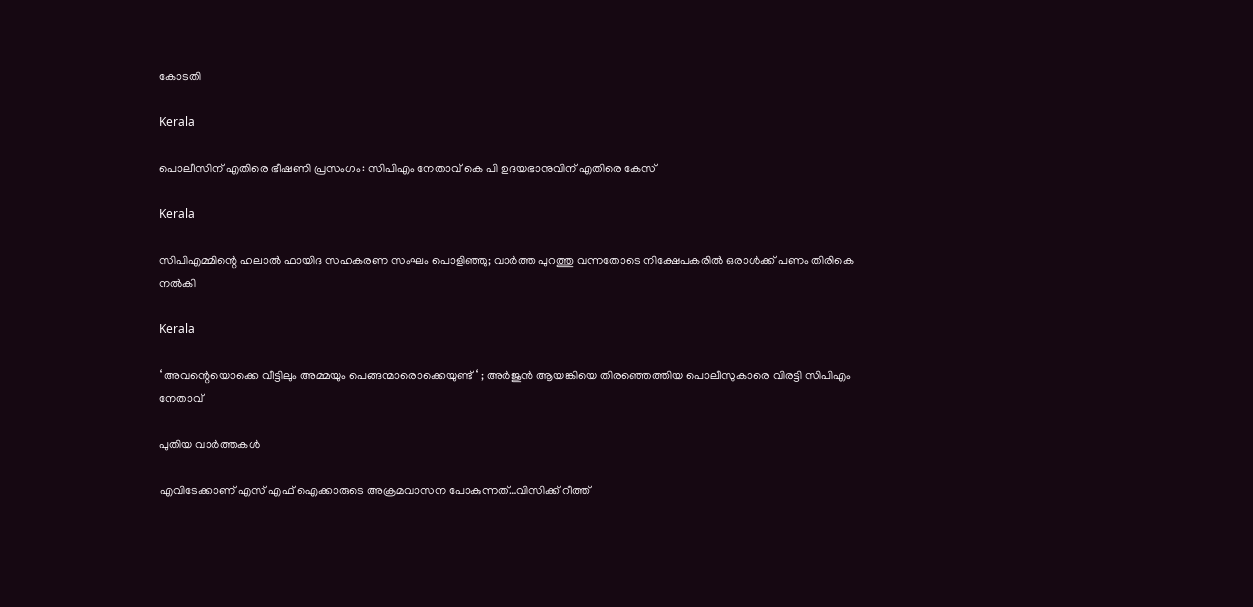കോടതി

Kerala

പൊലീസിന് എതിരെ ഭീഷണി പ്രസംഗം: സിപിഎം നേതാവ് കെ പി ഉദയഭാനുവിന് എതിരെ കേസ്

Kerala

സിപിഎമ്മിന്റെ ഹലാല്‍ ഫായിദ സഹകരണ സംഘം പൊളിഞ്ഞു; വാർത്ത പുറത്തു വന്നതോടെ നിക്ഷേപകരിൽ ഒരാൾക്ക് പണം തിരികെ നൽകി

Kerala

‘ അവന്റെയൊക്കെ വീട്ടിലും അമ്മയും പെങ്ങന്മാരൊക്കെയുണ്ട് ‘ ; അർജുൻ ആയങ്കിയെ തിരഞ്ഞെത്തിയ പൊലീസുകാരെ വിരട്ടി സിപിഎം നേതാവ്

പുതിയ വാര്‍ത്തകള്‍

എവിടേക്കാണ് എസ് എഫ് ഐക്കാരുടെ അക്രമവാസന പോകുന്നത്…വിസിക്ക് റീത്ത്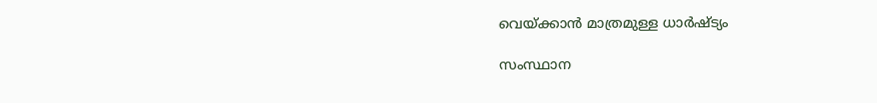വെയ്‌ക്കാന്‍ മാത്രമുള്ള ധാര്‍ഷ്ട്യം

സംസ്ഥാന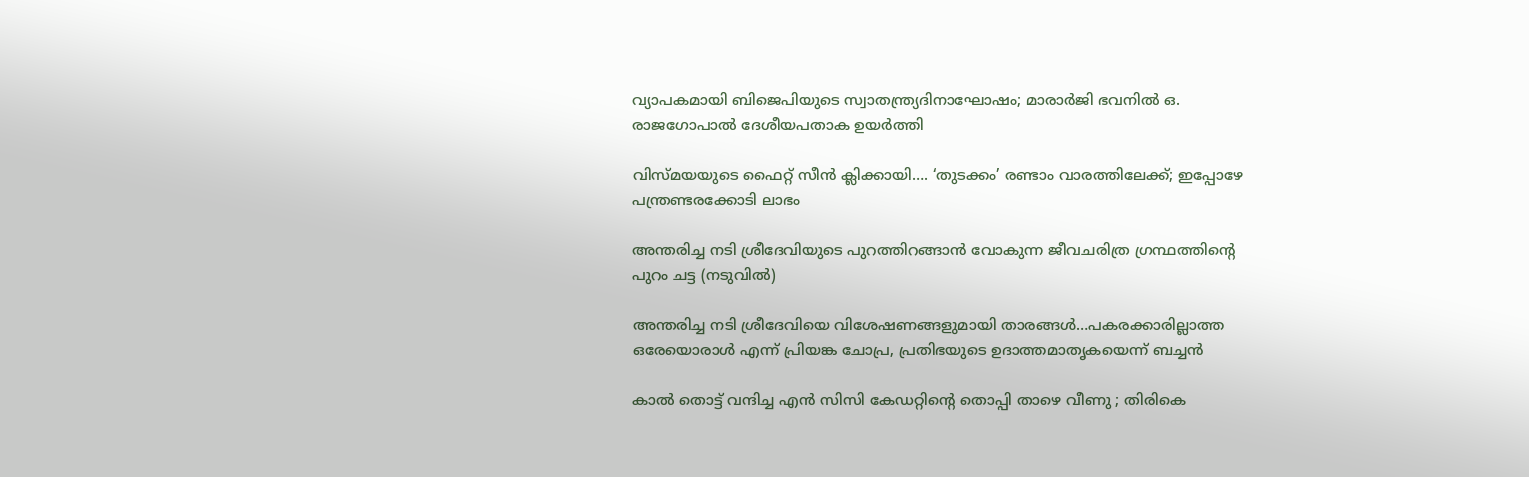വ്യാപകമായി ബിജെപിയുടെ സ്വാതന്ത്ര്യദിനാഘോഷം; മാരാർജി ഭവനിൽ ഒ. രാജഗോപാൽ ദേശീയപതാക ഉയർത്തി

വിസ്‍മയയുടെ ഫൈറ്റ് സീന്‍ ക്ലിക്കായി…. ‘തുടക്കം’ രണ്ടാം വാരത്തിലേക്ക്; ഇപ്പോഴേ പന്ത്രണ്ടരക്കോടി ലാഭം

അന്തരിച്ച നടി ശ്രീദേവിയുടെ പുറത്തിറങ്ങാന്‍ വോകുന്ന ജീവചരിത്ര ഗ്രന്ഥത്തിന്‍റെ പുറം ചട്ട (നടുവില്‍)

അന്തരിച്ച നടി ശ്രീദേവിയെ വിശേഷണങ്ങളുമായി താരങ്ങള്‍…പകരക്കാരില്ലാത്ത ഒരേയൊരാള്‍ എന്ന് പ്രിയങ്ക ചോപ്ര, പ്രതിഭയുടെ ഉദാത്തമാതൃകയെന്ന് ബച്ചന്‍

കാൽ തൊട്ട് വന്ദിച്ച എൻ സിസി കേഡറ്റിന്റെ തൊപ്പി താഴെ വീണു ; തിരികെ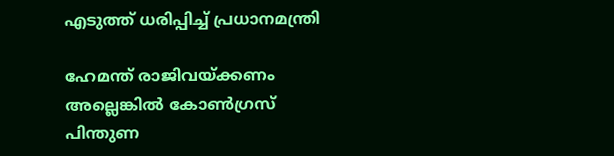എടുത്ത് ധരിപ്പിച്ച് പ്രധാനമന്ത്രി

ഹേമന്ത് രാജിവയ്‌ക്കണം അല്ലെങ്കിൽ കോൺഗ്രസ് പിന്തുണ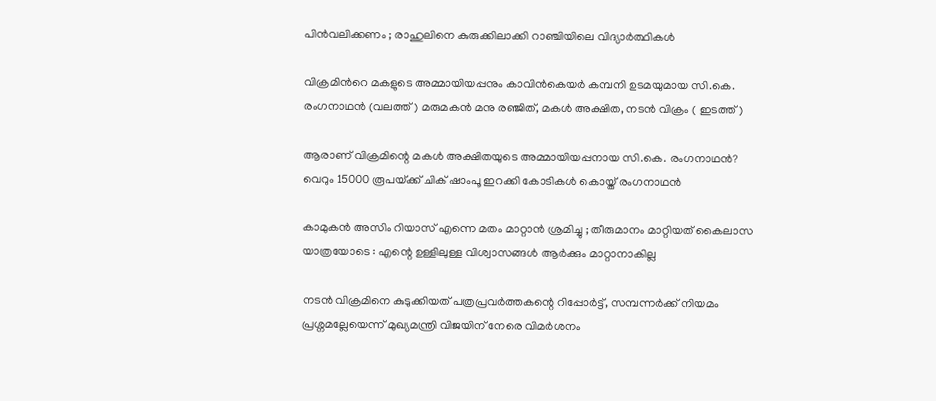പിൻവലിക്കണം ; രാഹുലിനെ കുരുക്കിലാക്കി റാഞ്ചിയിലെ വിദ്യാർത്ഥികൾ

വിക്രമിന്‍റെ മകളുടെ അമ്മായിയപ്പനും കാവിന്‍കെയര്‍ കമ്പനി ഉടമയുമായ സി.കെ. രംഗനാഥന്‍ (വലത്ത്) മരുമകന്‍ മനു രഞ്ജിത്, മകള്‍ അക്ഷിത, നടന്‍ വിക്രം ( ഇടത്ത്)

ആരാണ് വിക്രമിന്റെ മകള്‍ അക്ഷിതയുടെ അമ്മായിയപ്പനായ സി.കെ. രംഗനാഥന്‍? വെറും 15000 രൂപയ്‌ക്ക് ചിക് ഷാംപൂ ഇറക്കി കോടികള്‍ കൊയ്ത് രംഗനാഥന്‍

കാമുകൻ അസിം റിയാസ് എന്നെ മതം മാറ്റാൻ ശ്രമിച്ചു ; തീരുമാനം മാറ്റിയത് കൈലാസ  യാത്രയോടെ : എന്റെ ഉള്ളിലുള്ള വിശ്വാസങ്ങൾ ആർക്കും മാറ്റാനാകില്ല

നടന്‍ വിക്രമിനെ കുടുക്കിയത് പത്രപ്രവര്‍ത്തകന്റെ റിപ്പോര്‍ട്ട്, സമ്പന്നര്‍ക്ക് നിയമം പ്രശ്നമല്ലേയെന്ന് മുഖ്യമന്ത്രി വിജയിന് നേരെ വിമര്‍ശനം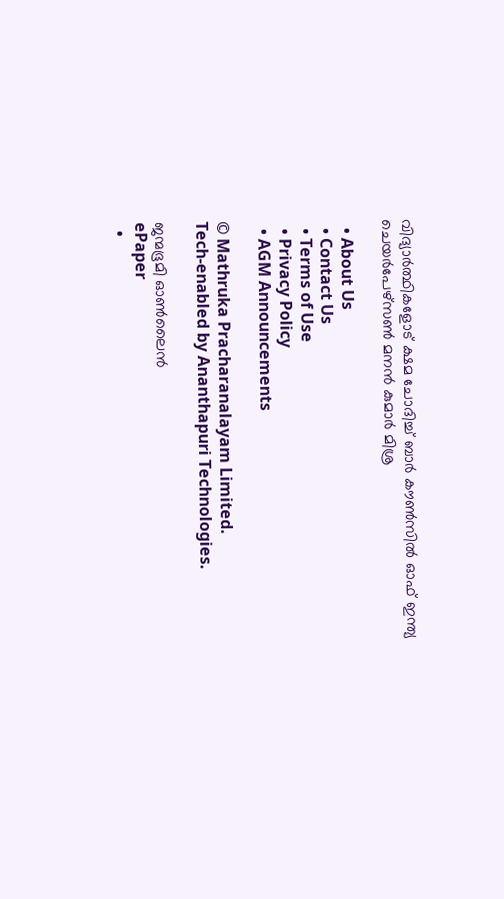വിദ്യാര്‍ത്ഥികളോട് ക്ഷമ ചോദിച്ച് ബാര്‍ കൗണ്‍സില്‍ ഓഫ് ഇന്ത്യ ചെയര്‍പേഴ്സണ്‍ മനന്‍ കുമാര്‍ മിശ്ര

  • About Us
  • Contact Us
  • Terms of Use
  • Privacy Policy
  • AGM Announcements

© Mathruka Pracharanalayam Limited.
Tech-enabled by Ananthapuri Technologies.

ജന്മഭൂമി ഓണ്‍ലൈന്‍
ePaper
  •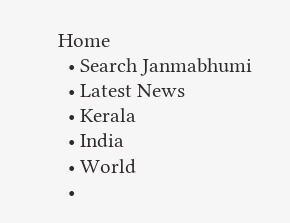Home
  • Search Janmabhumi
  • Latest News
  • Kerala
  • India
  • World
  •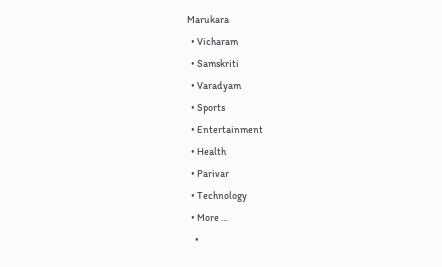Marukara
  • Vicharam
  • Samskriti
  • Varadyam
  • Sports
  • Entertainment
  • Health
  • Parivar
  • Technology
  • More …
    •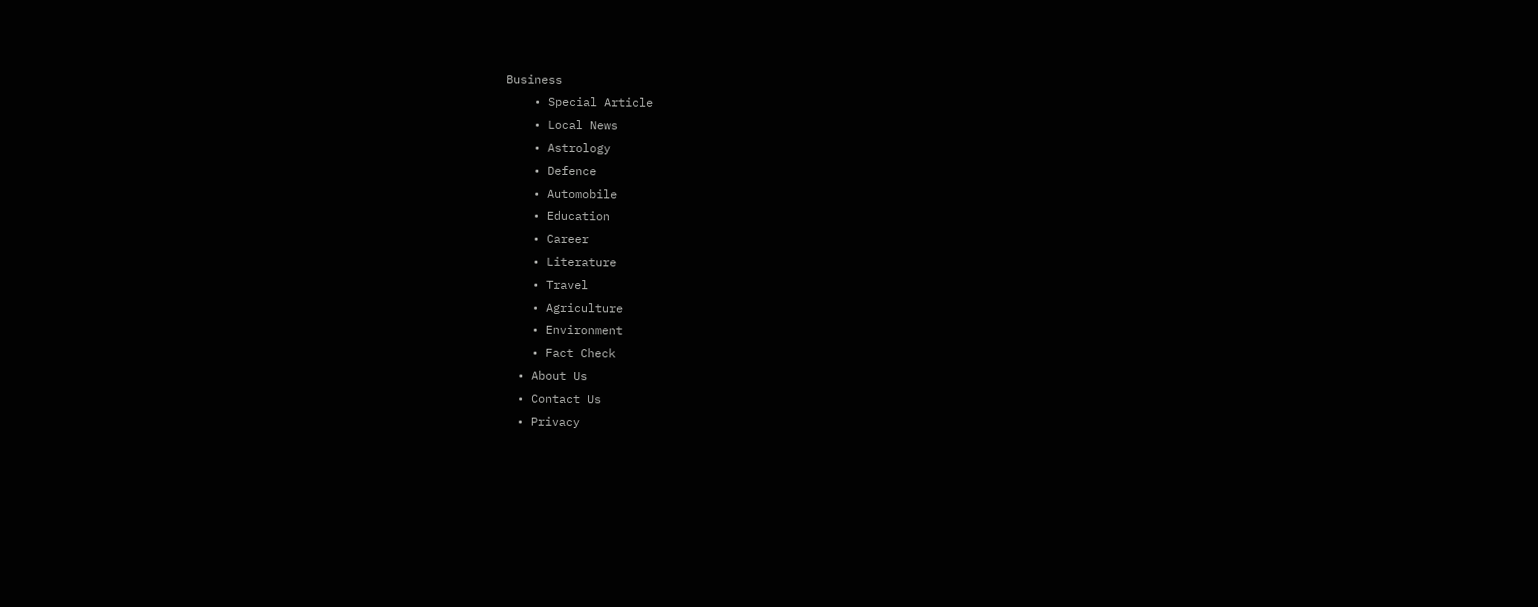Business
    • Special Article
    • Local News
    • Astrology
    • Defence
    • Automobile
    • Education
    • Career
    • Literature
    • Travel
    • Agriculture
    • Environment
    • Fact Check
  • About Us
  • Contact Us
  • Privacy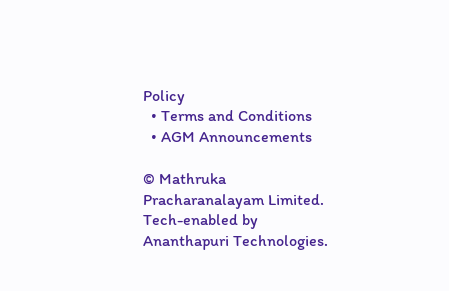Policy
  • Terms and Conditions
  • AGM Announcements

© Mathruka Pracharanalayam Limited.
Tech-enabled by Ananthapuri Technologies.